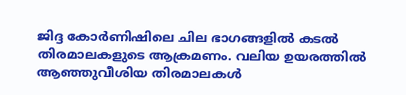ജിദ്ദ കോർണിഷിലെ ചില ഭാഗങ്ങളിൽ കടൽ തിരമാലകളുടെ ആക്രമണം. വലിയ ഉയരത്തിൽ ആഞ്ഞുവീശിയ തിരമാലകൾ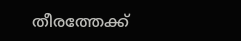തീരത്തേക്ക്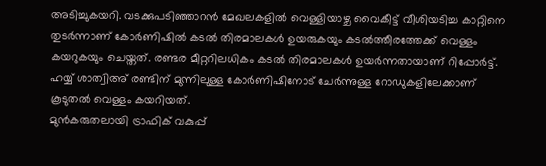അടിച്ചുകയറി. വടക്കുപടിഞ്ഞാറൻ മേഖലകളിൽ വെള്ളിയാഴ്ച വൈകീട്ട് വീശിയടിച്ച കാറ്റിനെ തുടർന്നാണ് കോർണിഷിൽ കടൽ തിരമാലകൾ ഉയരുകയും കടൽത്തീരത്തേക്ക് വെള്ളം കയറുകയും ചെയ്തത്. രണ്ടര മീറ്ററിലധികം കടൽ തിരമാലകൾ ഉയർന്നതായാണ് റിപ്പോർട്ട്. ഹയ്യ് ശാത്വിഅ് രണ്ടിന് മുന്നിലുള്ള കോർണിഷിനോട് ചേർന്നുള്ള റോഡുകളിലേക്കാണ് കൂടുതൽ വെള്ളം കയറിയത്.
മുൻകരുതലായി ട്രാഫിക് വകുപ്പ്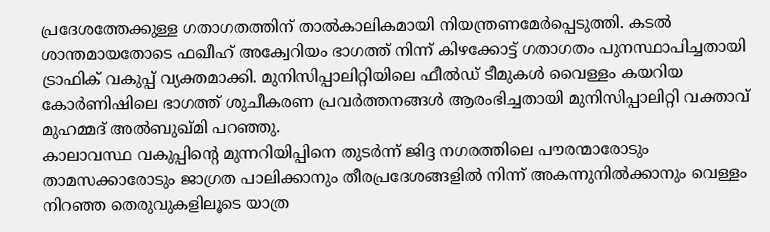പ്രദേശത്തേക്കുള്ള ഗതാഗതത്തിന് താൽകാലികമായി നിയന്ത്രണമേർപ്പെടുത്തി. കടൽ ശാന്തമായതോടെ ഫഖീഹ് അക്വേറിയം ഭാഗത്ത് നിന്ന് കിഴക്കോട്ട് ഗതാഗതം പുനസ്ഥാപിച്ചതായി ട്രാഫിക് വകുപ്പ് വ്യക്തമാക്കി. മുനിസിപ്പാലിറ്റിയിലെ ഫീൽഡ് ടീമുകൾ വൈള്ളം കയറിയ കോർണിഷിലെ ഭാഗത്ത് ശുചീകരണ പ്രവർത്തനങ്ങൾ ആരംഭിച്ചതായി മുനിസിപ്പാലിറ്റി വക്താവ് മുഹമ്മദ് അൽബുഖ്മി പറഞ്ഞു.
കാലാവസ്ഥ വകുപ്പിന്റെ മുന്നറിയിപ്പിനെ തുടർന്ന് ജിദ്ദ നഗരത്തിലെ പൗരന്മാരോടും താമസക്കാരോടും ജാഗ്രത പാലിക്കാനും തീരപ്രദേശങ്ങളിൽ നിന്ന് അകന്നുനിൽക്കാനും വെള്ളം നിറഞ്ഞ തെരുവുകളിലൂടെ യാത്ര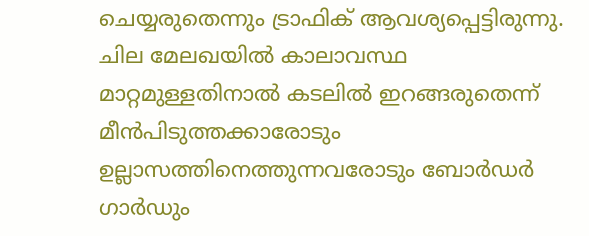ചെയ്യരുതെന്നും ട്രാഫിക് ആവശ്യപ്പെട്ടിരുന്നു. ചില മേലഖയിൽ കാലാവസ്ഥ മാറ്റമുള്ളതിനാൽ കടലിൽ ഇറങ്ങരുതെന്ന് മീൻപിടുത്തക്കാരോടും ഉല്ലാസത്തിനെത്തുന്നവരോടും ബോർഡർ ഗാർഡും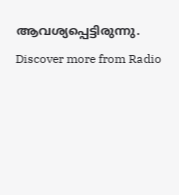ആവശ്യപ്പെട്ടിരുന്നു.
Discover more from Radio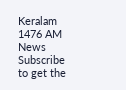Keralam 1476 AM News
Subscribe to get the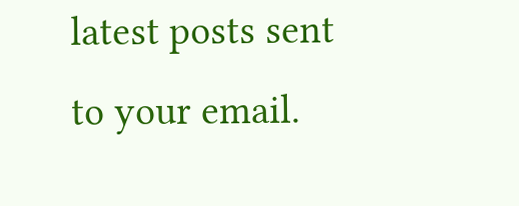latest posts sent to your email.